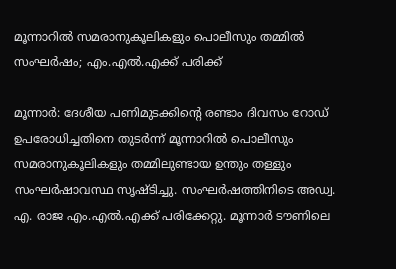മൂന്നാറില്‍ സമരാനുകൂലികളും പൊലീസും തമ്മില്‍ സംഘർഷം; എം.എൽ.എക്ക് പരിക്ക്

മൂന്നാര്‍: ദേശീയ പണിമുടക്കിന്‍റെ രണ്ടാം ദിവസം റോഡ് ഉപരോധിച്ചതിനെ തുടർന്ന് മൂന്നാറിൽ പൊലീസും സമരാനുകൂലികളും തമ്മിലുണ്ടായ ഉന്തും തള്ളും സംഘര്‍ഷാവസ്ഥ സൃഷ്ടിച്ചു. സംഘര്‍ഷത്തിനിടെ അഡ്വ. എ. രാജ എം.എൽ.എക്ക് പരിക്കേറ്റു. മൂന്നാര്‍ ടൗണിലെ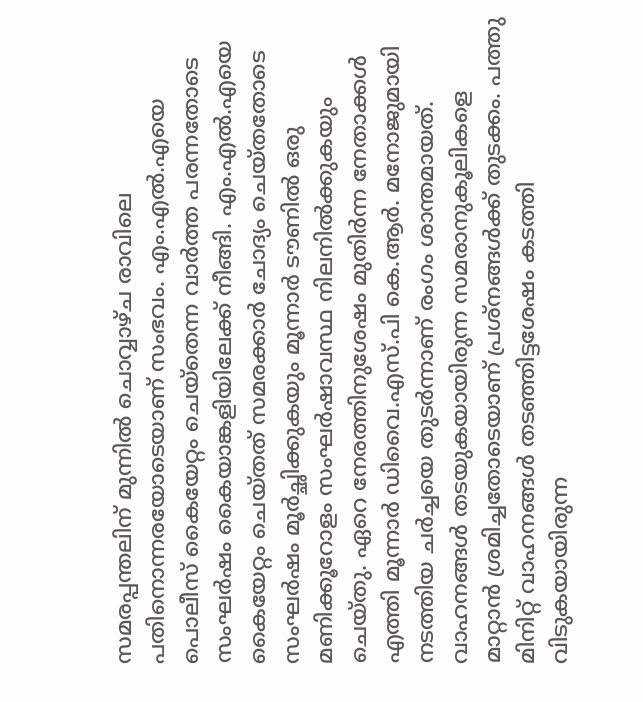സമരപ്പന്തലിന് മുന്നില്‍ ചൊവ്വാഴ്ച രാവിലെ പതിനൊന്നരയോടെയാണ് സംഭവം. എം.എല്‍.എയെ പൊലീസ് കൈയേറ്റം ചെയ്തെന്ന വാർത്ത പരന്നതോടെ സംഘർഷം കൈയാങ്കളിയിലേക്ക് നീങ്ങി. എം.എൽ.എയെ കൈയേറ്റം ചെയ്തത് സമരക്കാർ ചോദ്യം ചെയ്തതോടെ സംഘര്‍ഷം മൂര്‍ച്ഛിക്കുകയും മൂന്നാര്‍ ടൗണില്‍ ഒരു മണിക്കൂറോളം സംഘര്‍ഷാവസ്ഥ നിലനിൽക്കുകയും ചെയ്തു. ഏറെ നേരത്തിനുശേഷം മുതിര്‍ന്ന നേതാക്കള്‍ എത്തി മൂന്നാര്‍ ഡിവൈ.എസ്.പി കെ.ആര്‍. മനോജുമായി നടത്തിയ ചര്‍ച്ചയെ തുടര്‍ന്നാണ് രംഗം ശാന്തമായത്. വാഹനങ്ങള്‍ തടയുകയായിരുന്ന സമരാനുകൂലികളെ മാറ്റാന്‍ ശ്രമിച്ചതോടെയാണ് പ്രശ്നങ്ങൾക്ക് തുടക്കം. പത്തു മിനിറ്റ് വാഹനങ്ങള്‍ തടഞ്ഞിട്ടശേഷം കടത്തി വിടുകയായിരുന്ന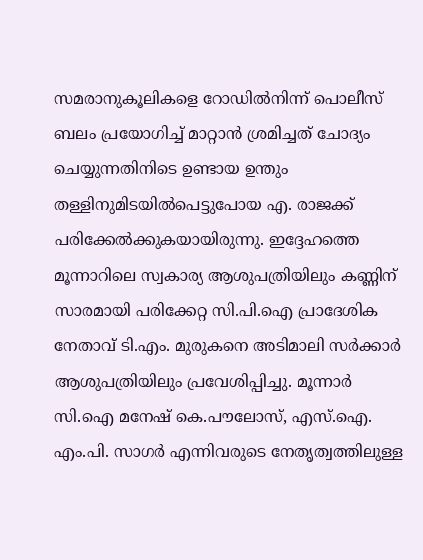സമരാനുകൂലികളെ റോഡില്‍നിന്ന് പൊലീസ് ബലം പ്രയോഗിച്ച് മാറ്റാന്‍ ശ്രമിച്ചത് ചോദ്യം ചെയ്യുന്നതിനിടെ ഉണ്ടായ ഉന്തും തള്ളിനുമിടയില്‍പെട്ടുപോയ എ. രാജക്ക് പരിക്കേല്‍ക്കുകയായിരുന്നു. ഇദ്ദേഹത്തെ മൂന്നാറിലെ സ്വകാര്യ ആശുപത്രിയിലും കണ്ണിന് സാരമായി പരിക്കേറ്റ സി.പി.ഐ പ്രാദേശിക നേതാവ് ടി.എം. മുരുകനെ അടിമാലി സര്‍ക്കാര്‍ ആശുപത്രിയിലും പ്രവേശിപ്പിച്ചു. മൂന്നാര്‍ സി.ഐ മനേഷ് കെ.പൗലോസ്, എസ്.ഐ. എം.പി. സാഗര്‍ എന്നിവരുടെ നേതൃത്വത്തിലുള്ള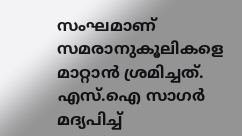സംഘമാണ് സമരാനുകൂലികളെ മാറ്റാന്‍ ശ്രമിച്ചത്. എസ്.ഐ സാഗര്‍ മദ്യപിച്ച്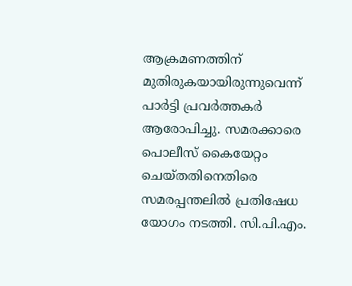ആക്രമണത്തിന് മുതിരുകയായിരുന്നുവെന്ന് പാര്‍ട്ടി പ്രവര്‍ത്തകര്‍ ആരോപിച്ചു. സമരക്കാരെ പൊലീസ് കൈയേറ്റം ചെയ്തതിനെതിരെ സമരപ്പന്തലില്‍ പ്രതിഷേധ യോഗം നടത്തി. സി.പി.എം.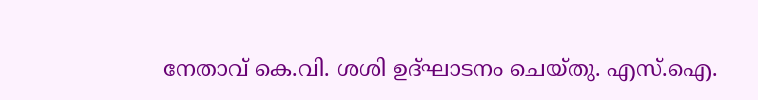നേതാവ് കെ.വി. ശശി ഉദ്ഘാടനം ചെയ്തു. എസ്.ഐ.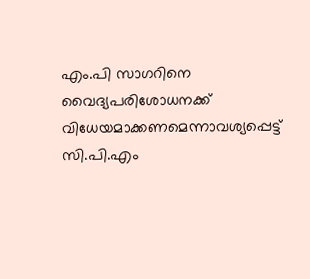എം.പി സാഗറിനെ വൈദ്യപരിശോധനക്ക് വിധേയമാക്കണമെന്നാവശ്യപ്പെട്ട് സി.പി.എം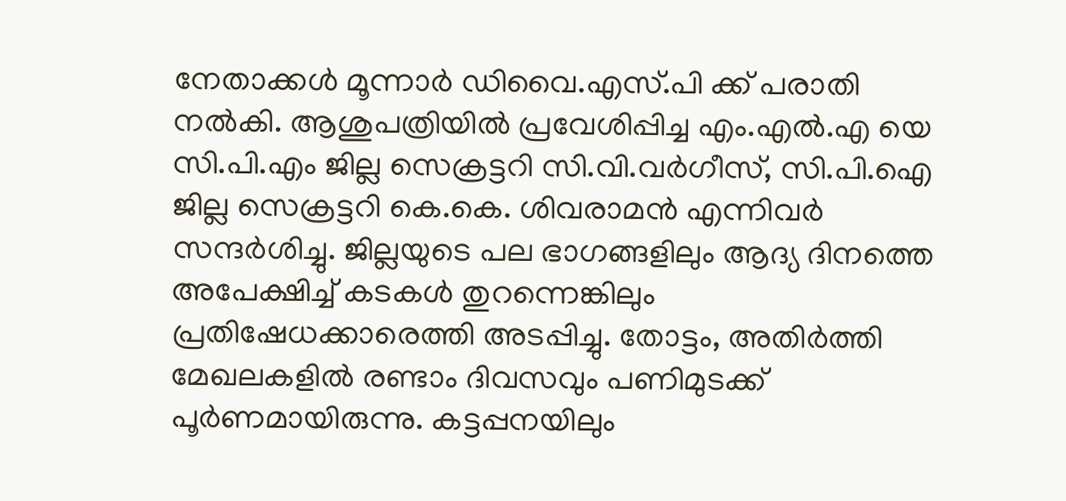നേതാക്കൾ മൂന്നാര്‍ ഡിവൈ.എസ്.പി ക്ക് പരാതി നല്‍കി. ആശുപത്രിയില്‍ പ്രവേശിപ്പിച്ച എം.എല്‍.എ യെ സി.പി.എം ജില്ല സെക്രട്ടറി സി.വി.വര്‍ഗീസ്, സി.പി.ഐ ജില്ല സെക്രട്ടറി കെ.കെ. ശിവരാമന്‍ എന്നിവര്‍ സന്ദര്‍ശിച്ചു. ജില്ലയുടെ പല ഭാഗങ്ങളിലും ആദ്യ ദിനത്തെ അപേക്ഷിച്ച് കടകൾ തുറന്നെങ്കിലും പ്രതിഷേധക്കാരെത്തി അടപ്പിച്ചു. തോട്ടം, അതിര്‍ത്തി മേഖലകളിൽ രണ്ടാം ദിവസവും പണിമുടക്ക് പൂര്‍ണമായിരുന്നു. കട്ടപ്പനയിലും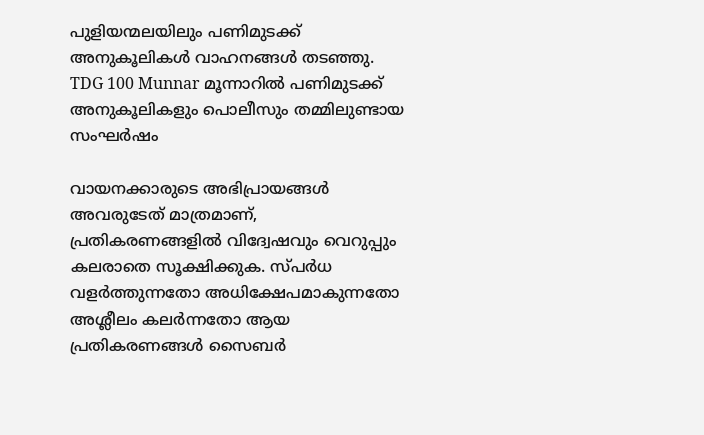പുളിയന്മലയിലും പണിമുടക്ക് അനുകൂലികൾ വാഹനങ്ങൾ തടഞ്ഞു. TDG 100 Munnar മൂന്നാറിൽ പണിമുടക്ക് അനുകൂലികളും പൊലീസും തമ്മിലുണ്ടായ സംഘർഷം

വായനക്കാരുടെ അഭിപ്രായങ്ങള്‍ അവരുടേത് മാത്രമാണ്, പ്രതികരണങ്ങളിൽ വിദ്വേഷവും വെറുപ്പും കലരാതെ സൂക്ഷിക്കുക. സ്പർധ വളർത്തുന്നതോ അധിക്ഷേപമാകുന്നതോ അശ്ലീലം കലർന്നതോ ആയ പ്രതികരണങ്ങൾ സൈബർ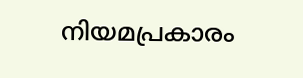നിയമപ്രകാരം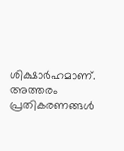ശിക്ഷാർഹമാണ്. അത്തരം പ്രതികരണങ്ങൾ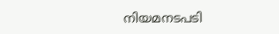നിയമനടപടി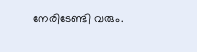നേരിടേണ്ടി വരും.